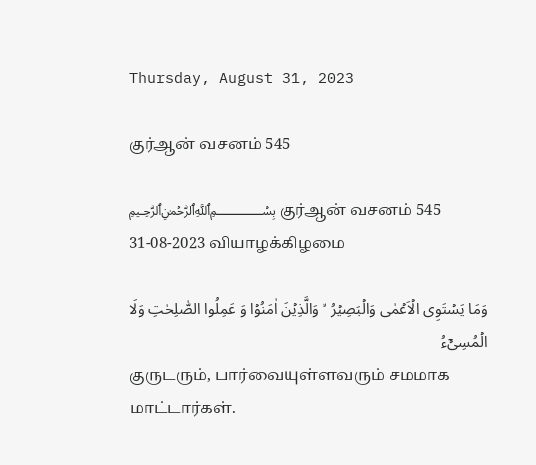Thursday, August 31, 2023

குர்ஆன் வசனம் 545

﷽ குர்ஆன் வசனம் 545
31-08-2023 வியாழக்கிழமை

وَمَا يَسۡتَوِى الۡاَعۡمٰى وَالۡبَصِيۡرُ  ۙ وَالَّذِيۡنَ اٰمَنُوۡا وَ عَمِلُوا الصّٰلِحٰتِ وَلَا الۡمُسِىۡٓءُ
குருடரும், பார்வையுள்ளவரும் சமமாக மாட்டார்கள்.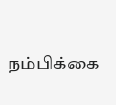நம்பிக்கை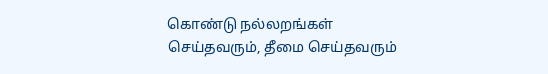கொண்டு நல்லறங்கள் செய்தவரும், தீமை செய்தவரும்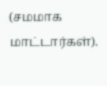(சமமாக மாட்டார்கள்).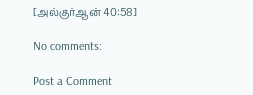[அல்குர்ஆன் 40:58]

No comments:

Post a Comment